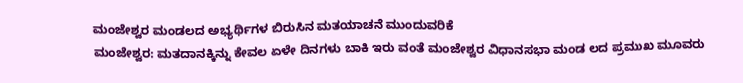ಮಂಜೇಶ್ವರ ಮಂಡಲದ ಅಭ್ಯರ್ಥಿಗಳ ಬಿರುಸಿನ ಮತಯಾಚನೆ ಮುಂದುವರಿಕೆ
ಮಂಜೇಶ್ವರ: ಮತದಾನಕ್ಕಿನ್ನು ಕೇವಲ ಏಳೇ ದಿನಗಳು ಬಾಕಿ ಇರು ವಂತೆ ಮಂಜೇಶ್ವರ ವಿಧಾನಸಭಾ ಮಂಡ ಲದ ಪ್ರಮುಖ ಮೂವರು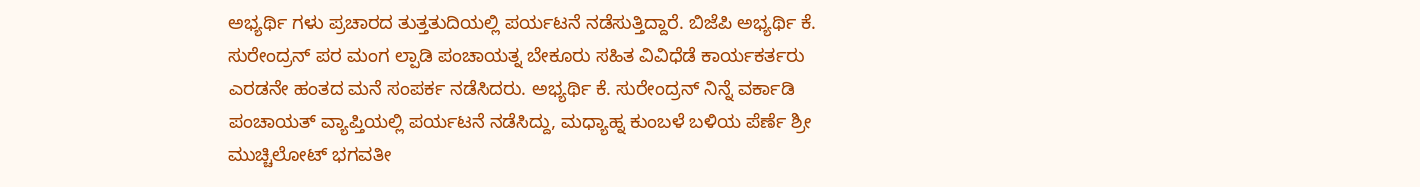ಅಭ್ಯರ್ಥಿ ಗಳು ಪ್ರಚಾರದ ತುತ್ತತುದಿಯಲ್ಲಿ ಪರ್ಯಟನೆ ನಡೆಸುತ್ತಿದ್ದಾರೆ. ಬಿಜೆಪಿ ಅಭ್ಯರ್ಥಿ ಕೆ. ಸುರೇಂದ್ರನ್ ಪರ ಮಂಗ ಲ್ಪಾಡಿ ಪಂಚಾಯತ್ನ ಬೇಕೂರು ಸಹಿತ ವಿವಿಧೆಡೆ ಕಾರ್ಯಕರ್ತರು ಎರಡನೇ ಹಂತದ ಮನೆ ಸಂಪರ್ಕ ನಡೆಸಿದರು. ಅಭ್ಯರ್ಥಿ ಕೆ. ಸುರೇಂದ್ರನ್ ನಿನ್ನೆ ವರ್ಕಾಡಿ ಪಂಚಾಯತ್ ವ್ಯಾಪ್ತಿಯಲ್ಲಿ ಪರ್ಯಟನೆ ನಡೆಸಿದ್ದು, ಮಧ್ಯಾಹ್ನ ಕುಂಬಳೆ ಬಳಿಯ ಪೆರ್ಣೆ ಶ್ರೀ ಮುಚ್ಚಿಲೋಟ್ ಭಗವತೀ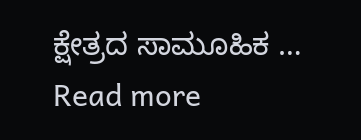ಕ್ಷೇತ್ರದ ಸಾಮೂಹಿಕ …
Read more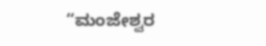“ಮಂಜೇಶ್ವರ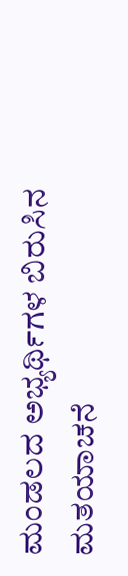ಮಂಡಲದ ಅಭ್ಯರ್ಥಿಗಳ ಬಿರುಸಿನ ಮತಯಾಚನೆ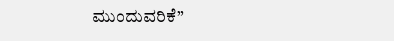ಮುಂದುವರಿಕೆ”